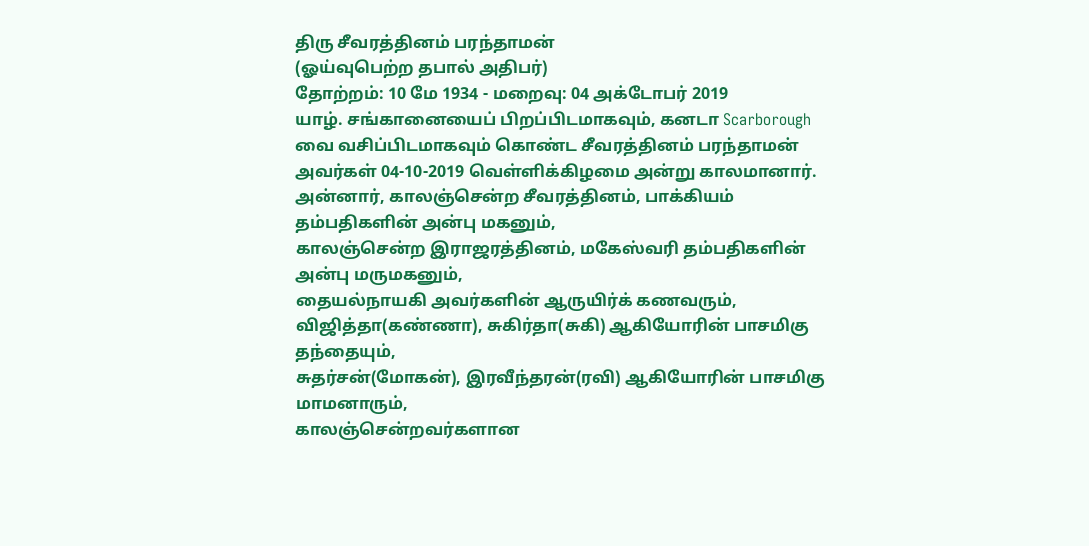திரு சீவரத்தினம் பரந்தாமன்
(ஓய்வுபெற்ற தபால் அதிபர்)
தோற்றம்: 10 மே 1934 - மறைவு: 04 அக்டோபர் 2019
யாழ். சங்கானையைப் பிறப்பிடமாகவும், கனடா Scarborough வை வசிப்பிடமாகவும் கொண்ட சீவரத்தினம் பரந்தாமன் அவர்கள் 04-10-2019 வெள்ளிக்கிழமை அன்று காலமானார்.
அன்னார், காலஞ்சென்ற சீவரத்தினம், பாக்கியம் தம்பதிகளின் அன்பு மகனும்,
காலஞ்சென்ற இராஜரத்தினம், மகேஸ்வரி தம்பதிகளின் அன்பு மருமகனும்,
தையல்நாயகி அவர்களின் ஆருயிர்க் கணவரும்,
விஜித்தா(கண்ணா), சுகிர்தா(சுகி) ஆகியோரின் பாசமிகு தந்தையும்,
சுதர்சன்(மோகன்), இரவீந்தரன்(ரவி) ஆகியோரின் பாசமிகு மாமனாரும்,
காலஞ்சென்றவர்களான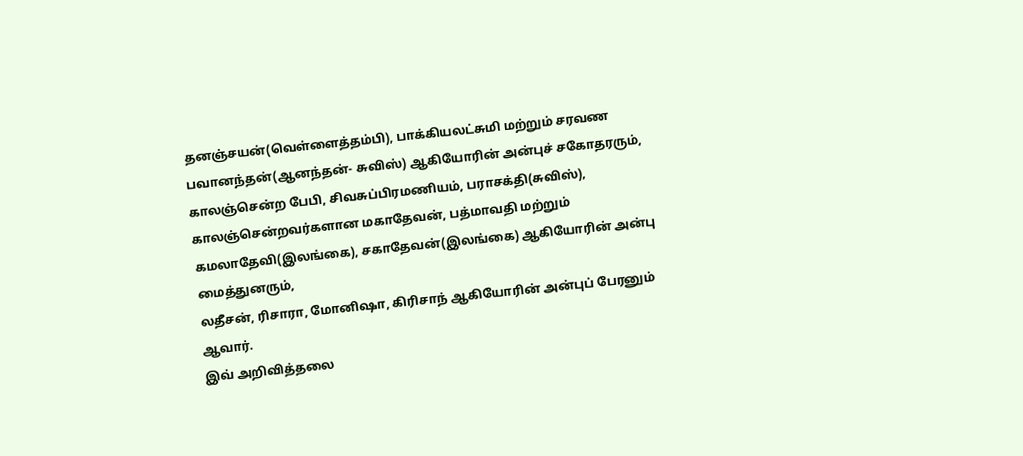தனஞ்சயன்(வெள்ளைத்தம்பி), பாக்கியலட்சுமி மற்றும் சரவண பவானந்தன்(ஆனந்தன்- சுவிஸ்) ஆகியோரின் அன்புச் சகோதரரும்,
காலஞ்சென்ற பேபி, சிவசுப்பிரமணியம், பராசக்தி(சுவிஸ்), காலஞ்சென்றவர்களான மகாதேவன், பத்மாவதி மற்றும் கமலாதேவி(இலங்கை), சகாதேவன்(இலங்கை) ஆகியோரின் அன்பு மைத்துனரும்,
லதீசன், ரிசாரா, மோனிஷா, கிரிசாந் ஆகியோரின் அன்புப் பேரனும் ஆவார்.
இவ் அறிவித்தலை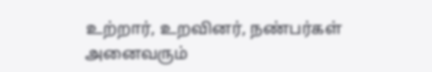உற்றார், உறவினர், நண்பர்கள் அனைவரும்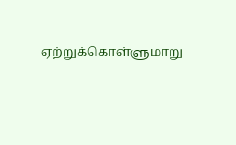ஏற்றுக்கொள்ளுமாறு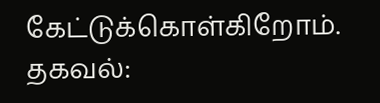கேட்டுக்கொள்கிறோம்.
தகவல்: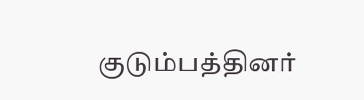குடும்பத்தினர்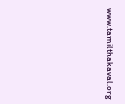www.tamilthakaval.org